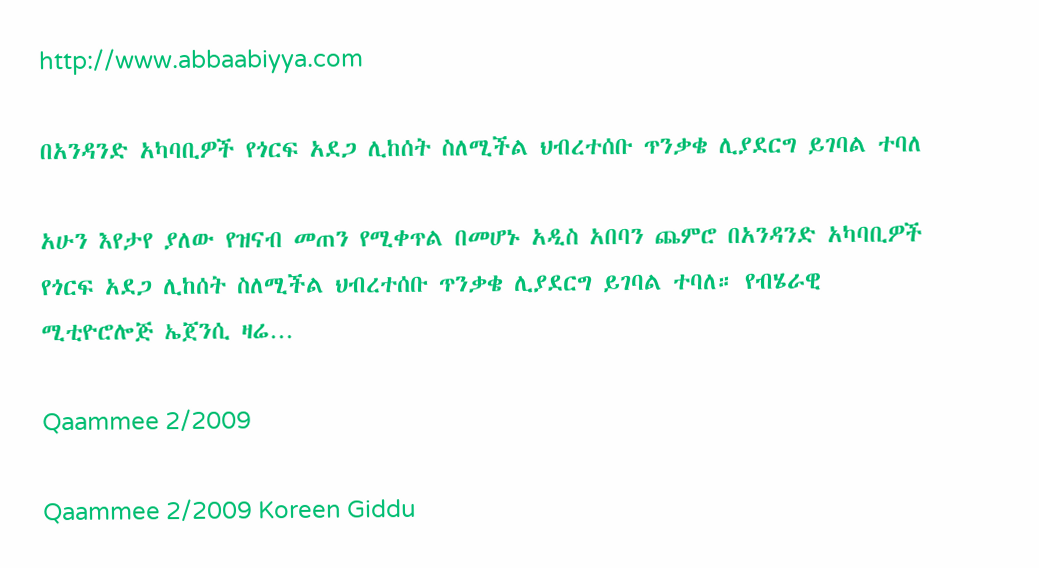http://www.abbaabiyya.com

በአንዳንድ አካባቢዎች የጎርፍ አደጋ ሊከሰት ስለሚችል ህብረተሰቡ ጥንቃቄ ሊያደርግ ይገባል ተባለ

አሁን እየታየ ያለው የዝናብ መጠን የሚቀጥል በመሆኑ አዲስ አበባን ጨምሮ በአንዳንድ አካባቢዎች የጎርፍ አደጋ ሊከሰት ስለሚችል ህብረተሰቡ ጥንቃቄ ሊያደርግ ይገባል ተባለ። የብሄራዊ ሚቲዮሮሎጅ ኤጀንሲ ዛሬ…

Qaammee 2/2009

Qaammee 2/2009 Koreen Giddu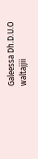Galeessa Dh.D.U.O waltajjii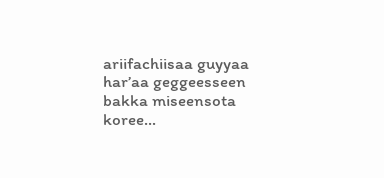ariifachiisaa guyyaa har’aa geggeesseen bakka miseensota koree…